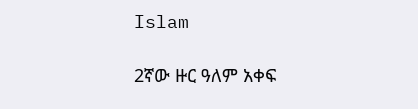Islam

2ኛው ዙር ዓለም አቀፍ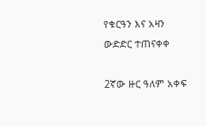የቁርዓን እና አዛን ውድድር ተጠናቀቀ

2ኛው ዙር ዓለም አቀፍ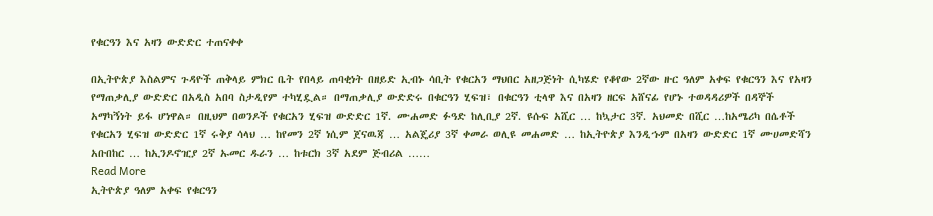የቁርዓን እና አዛን ውድድር ተጠናቀቀ

በኢትዮጵያ እስልምና ጉዳዮች ጠቅላይ ምክር ቤት የበላይ ጠባቂነት በዘይድ ኢብኑ ሳቢት የቁርአን ማህበር አዘጋጅነት ሲካሄድ የቆየው 2ኛው ዙር ዓለም አቀፍ የቁርዓን እና የአዛን የማጠቃሊያ ውድድር በአዲስ አበባ ስታዲየም ተካሂዷል። በማጠቃሊያ ውድድሩ በቁርዓን ሂፍዝ፣ በቁርዓን ቲላዋ እና በአዛን ዘርፍ አሸናፊ የሆኑ ተወዳዳሪዎች በዳኞች አማካኝነት ይፋ ሆነዋል። በዚህም በወንዶች የቁርአን ሂፍዝ ውድድር 1ኛ. ሙሐመድ ፉዓድ ከሊቢያ 2ኛ. ዩሱፍ አሺር … ከኳታር 3ኛ. አህመድ በሺር …ከአሜሪካ በሴቶች የቁርአን ሂፍዝ ውድድር 1ኛ ሩቅያ ሳላህ … ከየመን 2ኛ ነሲም ጀናዉጃ … አልጄሪያ 3ኛ ቀመራ ወሊዩ መሐመድ … ከኢትዮጵያ እንዲኁም በአዛን ውድድር 1ኛ ሙሀመድሻን አቡበከር … ከኢንዶኖዢያ 2ኛ ኡመር ዱራን … ከቱርክ 3ኛ አደም ጅብሪል ……
Read More
ኢትዮጵያ ዓለም አቀፍ የቁርዓን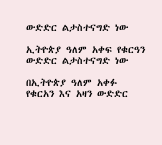ውድድር ልታስተናግድ ነው

ኢትዮጵያ ዓለም አቀፍ የቁርዓን ውድድር ልታስተናግድ ነው

በኢትዮጵያ ዓለም አቀፉ የቁርአን እና አዛን ውድድር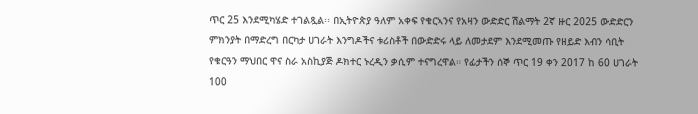ጥር 25 እንደሚካሄድ ተገልጿል፡፡ በኢትዮጵያ ዓለም አቀፍ የቁርኣንና የአዛን ውድድር ሽልማት 2ኛ ዙር 2025 ውድድርን ምክንያት በማድረግ በርካታ ሀገራት እንግዶችና ቱሪስቶች በውድድሩ ላይ ለመታደም እንደሚመጡ የዘይድ እብን ሳቢት የቁርዓን ማህበር ዋና ስራ አስኪያጅ ዶክተር ኑረዲን ቃሲም ተናግረዋል። የፊታችን ሰኞ ጥር 19 ቀን 2017 ከ 60 ሀገራት 100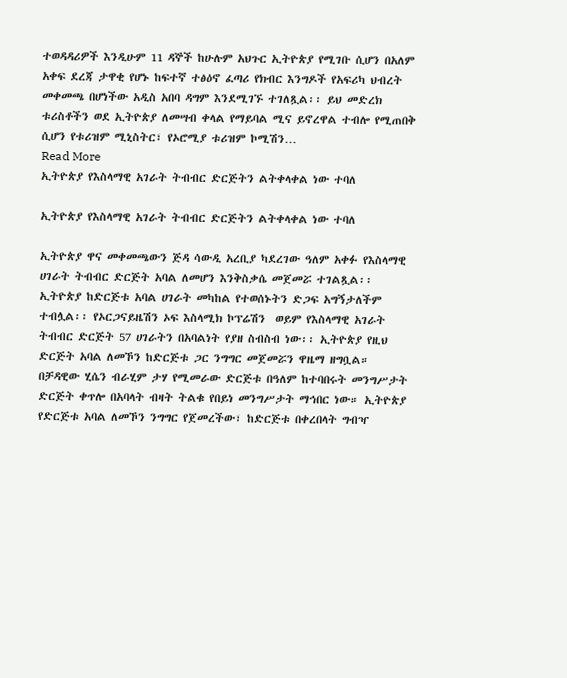ተወዳዳሪዎች እንዲሁም 11 ዳኞች ከሁሉም አህጉር ኢትዮጵያ የሚገቡ ሲሆን በአለም አቀፍ ደረጃ ታዋቂ የሆኑ ከፍተኛ ተፅዕኖ ፈጣሪ የክብር እንግዶች የአፍሪካ ህብረት መቀመጫ በሆነችው አዲስ አበባ ዳግም እንደሚገኙ ተገለጿል፡፡ ይህ መድረክ ቱሪስቶችን ወደ ኢትዮጵያ ለመሣብ ቀላል የማይባል ሚና ይኖረዋል ተብሎ የሚጠበቅ ሲሆን የቱሪዝም ሚኒስትር፣ የኦሮሚያ ቱሪዝም ኮሚሽን…
Read More
ኢትዮጵያ የእስላማዊ አገራት ትብብር ድርጅትን ልትቀላቀል ነው ተባለ

ኢትዮጵያ የእስላማዊ አገራት ትብብር ድርጅትን ልትቀላቀል ነው ተባለ

ኢትዮጵያ ዋና መቀመጫውን ጅዳ ሳውዲ አረቢያ ካደረገው ዓለም አቀፉ የእስላማዊ ሀገራት ትብብር ድርጅት አባል ለመሆን እንቅስቃሴ መጀመሯ ተገልጿል፡፡ ኢትዮጵያ ከድርጅቱ አባል ሀገራት መካከል የተወሰኑትን ድጋፍ አግኝታለችም ተብሏል፡፡ የኦርጋናይዜሽን ኦፍ እስላሚክ ኮፕሬሽን  ወይም የእስላማዊ አገራት ትብብር ድርጅት 57 ሀገራትን በአባልነት የያዘ ስብስብ ነው፡፡ ኢትዮጵያ የዚህ ድርጅት አባል ለመኾን ከድርጅቱ ጋር ንግግር መጀመሯን ዋዜማ ዘግቧል። በቻዳዊው ሂሴን ብራሂም ታሃ የሚመራው ድርጅቱ በዓለም ከተባበሩት መንግሥታት ድርጅት ቀጥሎ በአባላት ብዛት ትልቁ የበይነ መንግሥታት ማኅበር ነው። ኢትዮጵያ የድርጅቱ አባል ለመኾን ንግግር የጀመረችው፣ ከድርጅቱ በቀረበላት ግብዣ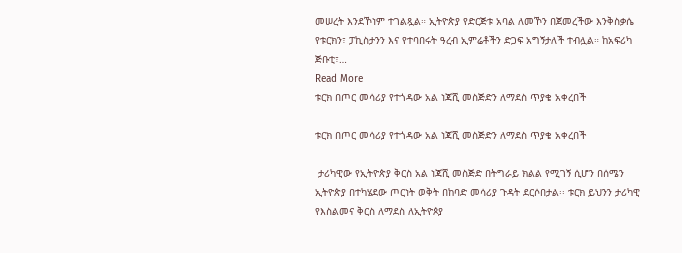መሠረት እንደኾነም ተገልጿል። ኢትዮጵያ የድርጅቱ አባል ለመኾን በጀመረችው እንቅስቃሴ የቱርክን፣ ፓኪስታንን እና የተባበሩት ዓረብ ኢምሬቶችን ድጋፍ አግኝታለች ተብሏል። ከአፍሪካ ጅቡቲ፣…
Read More
ቱርክ በጦር መሳሪያ የተጎዳው አል ነጃሺ መስጅድን ለማደስ ጥያቄ አቀረበች

ቱርክ በጦር መሳሪያ የተጎዳው አል ነጃሺ መስጅድን ለማደስ ጥያቄ አቀረበች

 ታሪካዊው የኢትዮጵያ ቅርስ አል ነጃሺ መስጅድ በትግራይ ክልል የሚገኝ ሲሆን በሰሜን ኢትዮጵያ በተካሄደው ጦርነት ወቅት በከባድ መሳሪያ ጉዳት ደርሶበታል፡፡ ቱርክ ይህንን ታሪካዊ የእስልመና ቅርስ ለማደስ ለኢትዮጶያ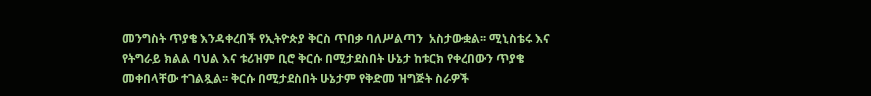መንግስት ጥያቄ እንዳቀረበች የኢትዮጵያ ቅርስ ጥበቃ ባለሥልጣን  አስታውቋል፡፡ ሚኒስቴሩ እና የትግራይ ክልል ባህል እና ቱሪዝም ቢሮ ቅርሱ በሚታደስበት ሁኔታ ከቱርክ የቀረበውን ጥያቄ መቀበላቸው ተገልጿል፡፡ ቅርሱ በሚታደስበት ሁኔታም የቅድመ ዝግጅት ስራዎች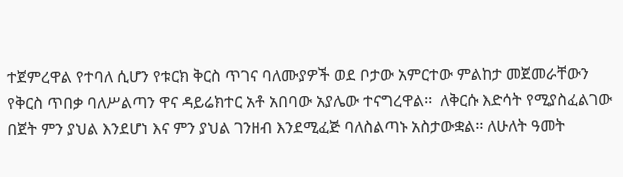ተጀምረዋል የተባለ ሲሆን የቱርክ ቅርስ ጥገና ባለሙያዎች ወደ ቦታው አምርተው ምልከታ መጀመራቸውን የቅርስ ጥበቃ ባለሥልጣን ዋና ዳይሬክተር አቶ አበባው አያሌው ተናግረዋል፡፡  ለቅርሱ እድሳት የሚያስፈልገው በጀት ምን ያህል እንደሆነ እና ምን ያህል ገንዘብ እንደሚፈጅ ባለስልጣኑ አስታውቋል፡፡ ለሁለት ዓመት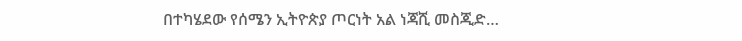በተካሄደው የሰሜን ኢትዮጵያ ጦርነት አል ነጃሺ መስጂድ…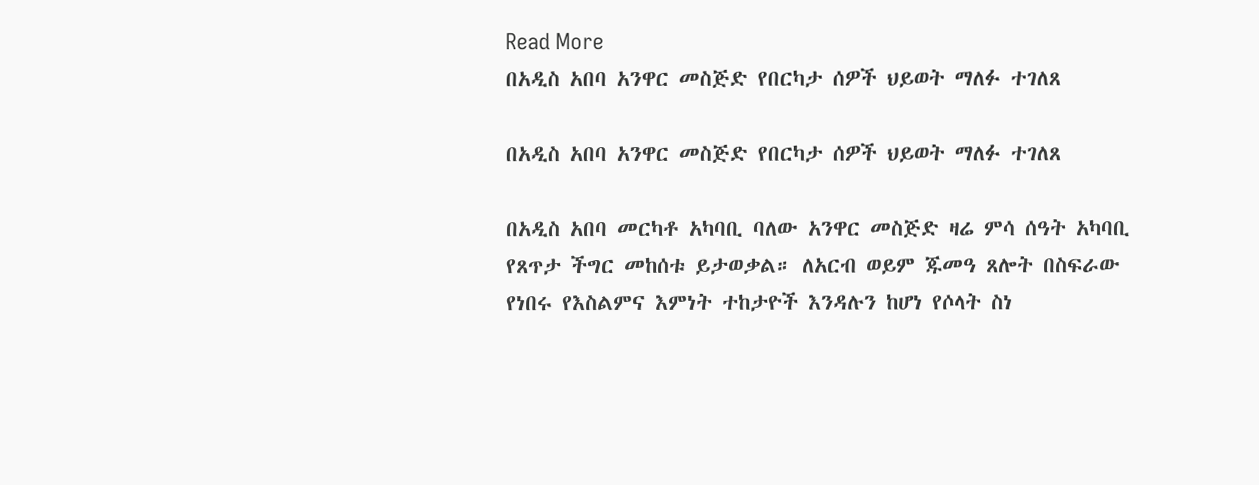Read More
በአዲስ አበባ አንዋር መስጅድ የበርካታ ሰዎች ህይወት ማለፉ ተገለጸ

በአዲስ አበባ አንዋር መስጅድ የበርካታ ሰዎች ህይወት ማለፉ ተገለጸ

በአዲስ አበባ መርካቶ አካባቢ ባለው አንዋር መስጅድ ዛሬ ምሳ ሰዓት አካባቢ የጸጥታ ችግር መከሰቱ ይታወቃል። ለአርብ ወይም ጁመዓ ጸሎት በስፍራው የነበሩ የእስልምና እምነት ተከታዮች እንዳሉን ከሆነ የሶላት ስነ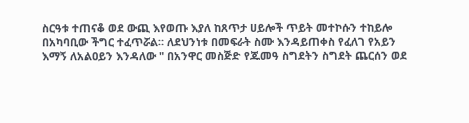ስርዓቱ ተጠናቆ ወደ ውጪ እየወጡ እያለ ከጸጥታ ሀይሎች ጥይት መተኮሱን ተከይሎ በአካባቢው ችግር ተፈጥሯል። ለደህንነቱ በመፍራት ስሙ እንዳይጠቀስ የፈለገ የአይን እማኝ ለአልዐይን እንዳለው " በአንዋር መስጅድ የጁመዓ ስግደትን ስግደት ጨርሰን ወደ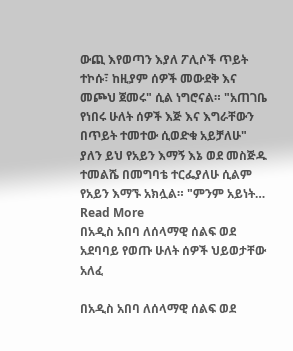ውጪ እየወጣን እያለ ፖሊሶች ጥይት ተኮሱ፣ ከዚያም ሰዎች መውደቅ እና መጮህ ጀመሩ" ሲል ነግሮናል። "አጠገቤ የነበሩ ሁለት ሰዎች እጅ እና እግራቸውን በጥይት ተመተው ሲወድቁ አይቻለሁ" ያለን ይህ የአይን እማኝ እኔ ወደ መስጅዱ ተመልሼ በመግባቴ ተርፌያለሁ ሲልም የአይን እማኙ አክሏል። "ምንም አይነት…
Read More
በአዲስ አበባ ለሰላማዊ ሰልፍ ወደ አደባባይ የወጡ ሁለት ሰዎች ህይወታቸው አለፈ

በአዲስ አበባ ለሰላማዊ ሰልፍ ወደ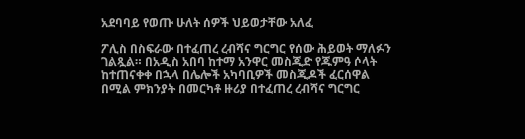አደባባይ የወጡ ሁለት ሰዎች ህይወታቸው አለፈ

ፖሊስ በስፍራው በተፈጠረ ረብሻና ግርግር የሰው ሕይወት ማለፉን ገልጿል። በአዲስ አበባ ከተማ አንዋር መስጂድ የጁምዓ ሶላት ከተጠናቀቀ በኋላ በሌሎች አካባቢዎች መስጂዶች ፈርሰዋል በሚል ምክንያት በመርካቶ ዙሪያ በተፈጠረ ረብሻና ግርግር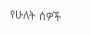የሁለት ሰዎች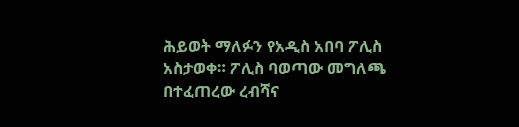ሕይወት ማለፉን የአዲስ አበባ ፖሊስ አስታወቀ። ፖሊስ ባወጣው መግለጫ በተፈጠረው ረብሻና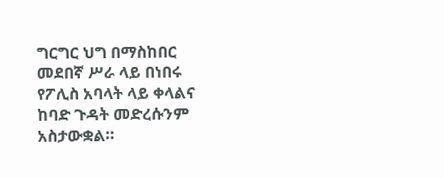ግርግር ህግ በማስከበር መደበኛ ሥራ ላይ በነበሩ የፖሊስ አባላት ላይ ቀላልና ከባድ ጉዳት መድረሱንም አስታውቋል።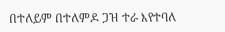በተለይም በተለምዶ ጋዝ ተራ እየተባለ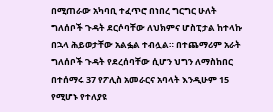በሚጠራው አካባቢ ተፈጥሮ በነበረ ግርግር ሁለት ግለሰቦች ጉዳት ደርሶባቸው ለህክምና ሆስፒታል ከተላኩ በኋላ ሕይወታቸው አልፏል ተብሏል። በተጨማሪም አራት ግለሰቦች ጉዳት የደረሰባቸው ሲሆን ህግን ለማስከበር በተሰማሩ 37 የፖሊስ አመራርና አባላት እንዲሁም 15 የሚሆኑ የተለያዩ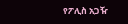የፖሊስ አጋዥ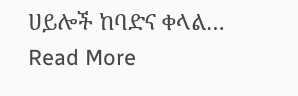ሀይሎች ከባድና ቀላል…
Read More